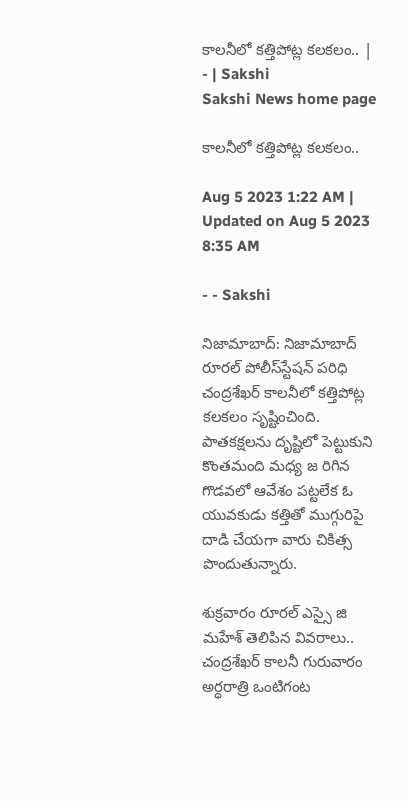కాలనీలో కత్తిపోట్ల కలకలం.. | - | Sakshi
Sakshi News home page

కాలనీలో కత్తిపోట్ల కలకలం..

Aug 5 2023 1:22 AM | Updated on Aug 5 2023 8:35 AM

- - Sakshi

నిజామాబాద్‌: నిజామాబాద్‌ రూరల్‌ పోలీస్‌స్టేషన్‌ పరిధి చంద్రశేఖర్‌ కాలనీలో కత్తిపోట్ల కలకలం సృష్టించింది. పాతకక్షలను దృష్టిలో పెట్టుకుని కొంతమంది మధ్య జ రిగిన గొడవలో ఆవేశం పట్టలేక ఓ యువకుడు కత్తితో ముగ్గురిపై దాడి చేయగా వారు చికిత్స పొందుతున్నారు.

శుక్రవారం రూరల్‌ ఎస్సై జి మహేశ్‌ తెలిపిన వివరాలు.. చంద్రశేఖర్‌ కాలనీ గురువారం అర్ధరాత్రి ఒంటిగంట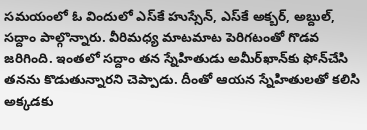సమయంలో ఓ విందులో ఎస్‌కే హుస్సేన్‌, ఎస్‌కే అక్బర్‌, అబ్దుల్‌, సద్దాం పాల్గొన్నారు. వీరిమధ్య మాటమాట పెరిగటంతో గొడవ జరిగింది. ఇంతలో సద్దాం తన స్నేహితుడు అమీర్‌ఖాన్‌కు ఫోన్‌చేసి తనను కొడుతున్నారని చెప్పాడు. దీంతో ఆయన స్నేహితులతో కలిసి అక్కడకు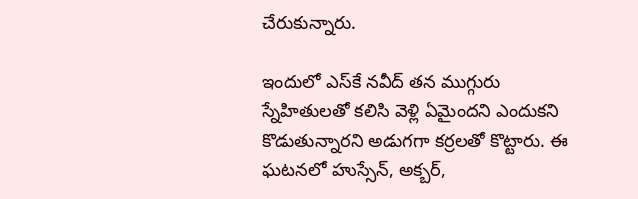చేరుకున్నారు.

ఇందులో ఎస్‌కే నవీద్‌ తన ముగ్గురు స్నేహితులతో కలిసి వెళ్లి ఏమైందని ఎందుకని కొడుతున్నారని అడుగగా కర్రలతో కొట్టారు. ఈ ఘటనలో హుస్సేన్‌, అక్బర్‌,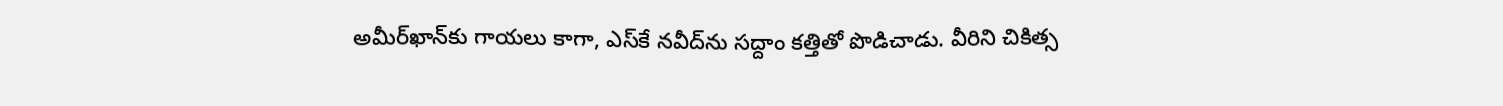అమీర్‌ఖాన్‌కు గాయలు కాగా, ఎస్‌కే నవీద్‌ను సద్దాం కత్తితో పొడిచాడు. వీరిని చికిత్స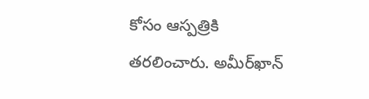కోసం ఆస్పత్రికి తరలించారు. అమీర్‌ఖాన్‌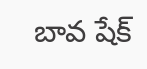బావ షేక్‌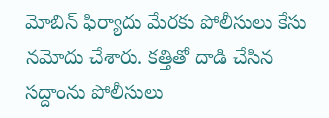మోబిన్‌ ఫిర్యాదు మేరకు పోలీసులు కేసు నమోదు చేశారు. కత్తితో దాడి చేసిన సద్దాంను పోలీసులు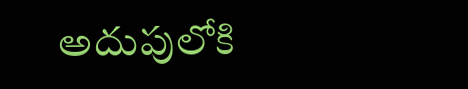అదుపులోకి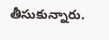తీసుకున్నారు.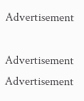Advertisement

Advertisement
Advertisement